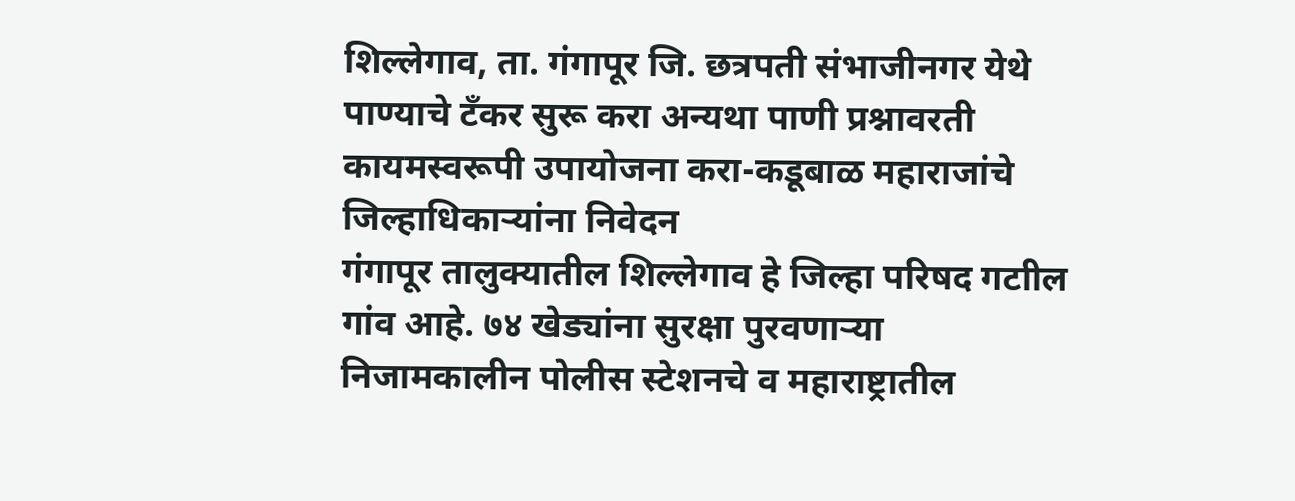शिल्लेगाव, ता. गंगापूर जि. छत्रपती संभाजीनगर येथे पाण्याचे टँकर सुरू करा अन्यथा पाणी प्रश्नावरती कायमस्वरूपी उपायोजना करा-कडूबाळ महाराजांचे जिल्हाधिकाऱ्यांना निवेदन
गंगापूर तालुक्यातील शिल्लेगाव हे जिल्हा परिषद गटाील गांव आहे. ७४ खेड्यांना सुरक्षा पुरवणाऱ्या निजामकालीन पोलीस स्टेशनचे व महाराष्ट्रातील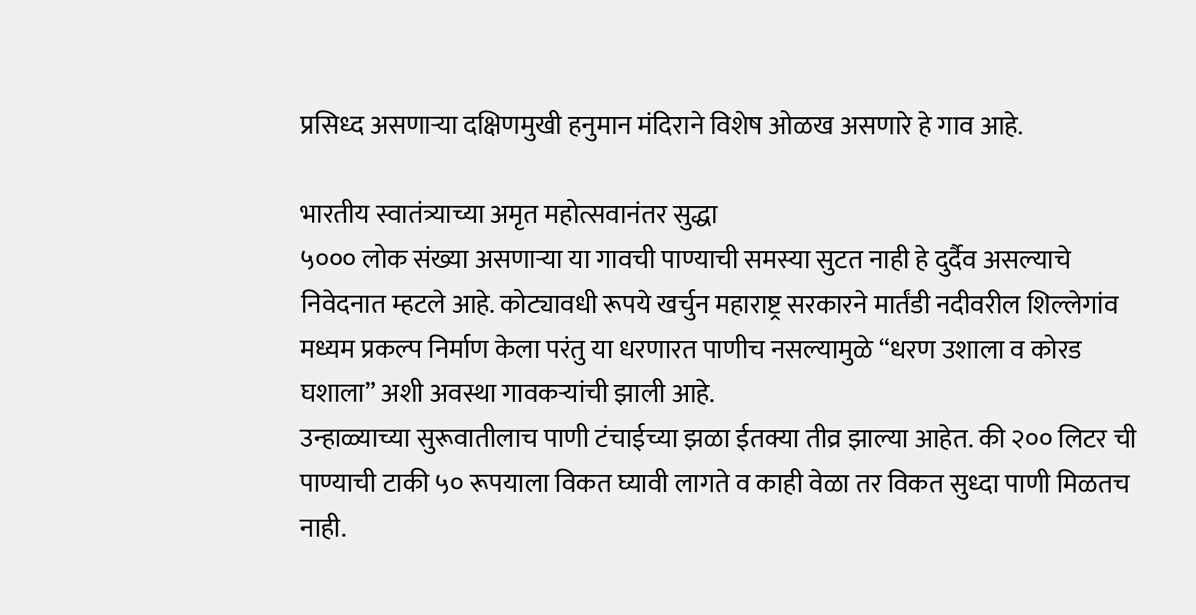प्रसिध्द असणाऱ्या दक्षिणमुखी हनुमान मंदिराने विशेष ओळख असणारे हे गाव आहे.

भारतीय स्वातंत्र्याच्या अमृत महोत्सवानंतर सुद्धा
५००० लोक संख्या असणाऱ्या या गावची पाण्याची समस्या सुटत नाही हे दुर्दैव असल्याचे निवेदनात म्हटले आहे. कोट्यावधी रूपये खर्चुन महाराष्ट्र सरकारने मार्तंडी नदीवरील शिल्लेगांव मध्यम प्रकल्प निर्माण केला परंतु या धरणारत पाणीच नसल्यामुळे “धरण उशाला व कोरड घशाला” अशी अवस्था गावकऱ्यांची झाली आहे.
उन्हाळ्याच्या सुरूवातीलाच पाणी टंचाईच्या झळा ईतक्या तीव्र झाल्या आहेत. की २०० लिटर ची पाण्याची टाकी ५० रूपयाला विकत घ्यावी लागते व काही वेळा तर विकत सुध्दा पाणी मिळतच नाही.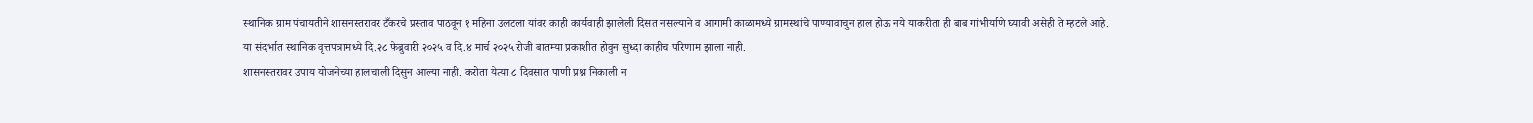स्थानिक ग्राम पंचायतीने शासनस्तरावर टँकरचे प्रस्ताव पाठवून १ महिना उलटला यांवर काही कार्यवाही झालेली दिसत नसल्याने व आगामी काळामध्ये ग्रामस्थांचे पाण्यावाचुन हाल होऊ नये याकरीता ही बाब गांभीर्याणे घ्यावी असेही ते म्हटले आहे.
या संदर्भात स्थानिक वृत्तपत्रामध्ये दि.२८ फेब्रुवारी २०२५ व दि.४ मार्च २०२५ रोजी बातम्या प्रकाशीत होवुन सुध्दा काहीच परिणाम झाला नाही.
शासनस्तरावर उपाय योजनेच्या हालचाली दिसुन आल्या नाही. करोता येत्या ८ दिवसात पाणी प्रश्न निकाली न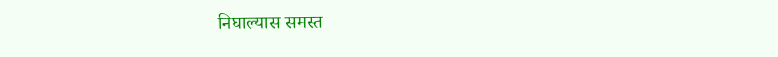निघाल्यास समस्त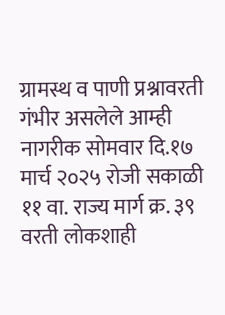ग्रामस्थ व पाणी प्रश्नावरती गंभीर असलेले आम्ही नागरीक सोमवार दि.१७ मार्च २०२५ रोजी सकाळी ११ वा. राज्य मार्ग क्र. ३९ वरती लोकशाही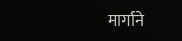मार्गाने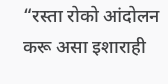“रस्ता रोको आंदोलन करू असा इशाराही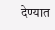देण्यात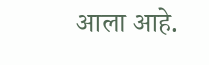आला आहे.